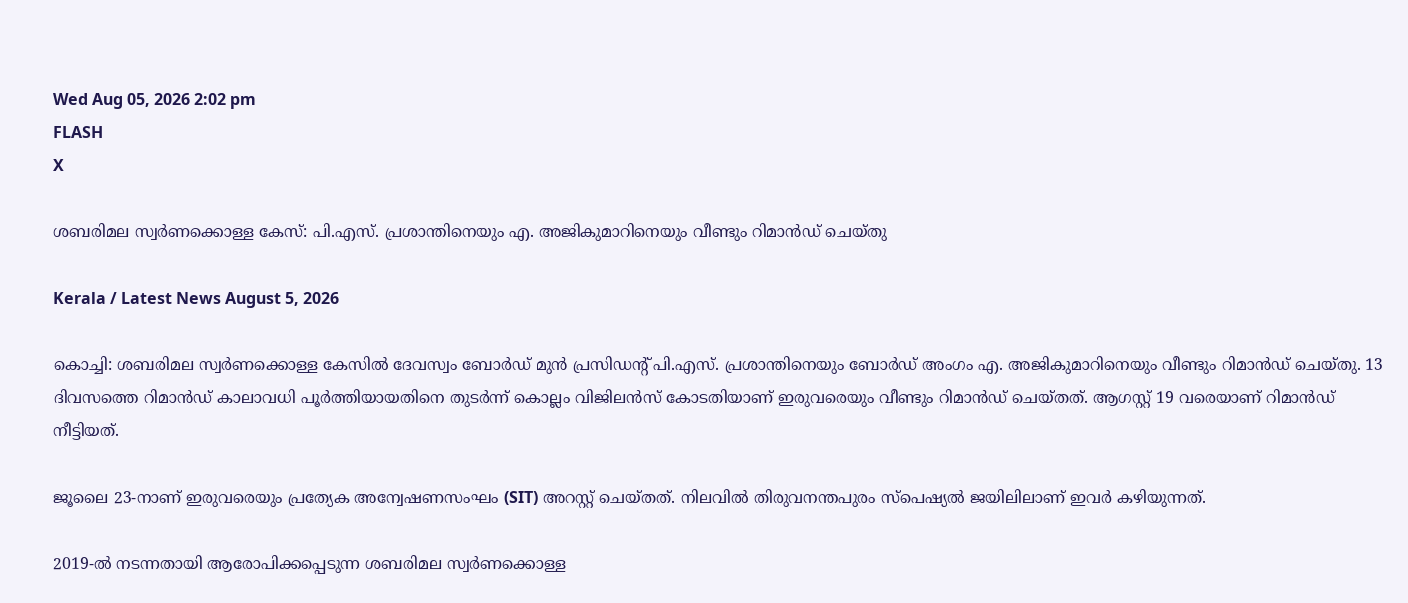Wed Aug 05, 2026 2:02 pm
FLASH
X

ശബരിമല സ്വർണക്കൊള്ള കേസ്: പി.എസ്. പ്രശാന്തിനെയും എ. അജികുമാറിനെയും വീണ്ടും റിമാൻഡ് ചെയ്തു

Kerala / Latest News August 5, 2026

കൊച്ചി: ശബരിമല സ്വർണക്കൊള്ള കേസിൽ ദേവസ്വം ബോർഡ് മുൻ പ്രസിഡന്റ് പി.എസ്. പ്രശാന്തിനെയും ബോർഡ് അംഗം എ. അജികുമാറിനെയും വീണ്ടും റിമാൻഡ് ചെയ്തു. 13 ദിവസത്തെ റിമാൻഡ് കാലാവധി പൂർത്തിയായതിനെ തുടർന്ന് കൊല്ലം വിജിലൻസ് കോടതിയാണ് ഇരുവരെയും വീണ്ടും റിമാൻഡ് ചെയ്തത്. ആഗസ്റ്റ് 19 വരെയാണ് റിമാൻഡ് നീട്ടിയത്.

ജൂലൈ 23-നാണ് ഇരുവരെയും പ്രത്യേക അന്വേഷണസംഘം (SIT) അറസ്റ്റ് ചെയ്തത്. നിലവിൽ തിരുവനന്തപുരം സ്പെഷ്യൽ ജയിലിലാണ് ഇവർ കഴിയുന്നത്.

2019-ൽ നടന്നതായി ആരോപിക്കപ്പെടുന്ന ശബരിമല സ്വർണക്കൊള്ള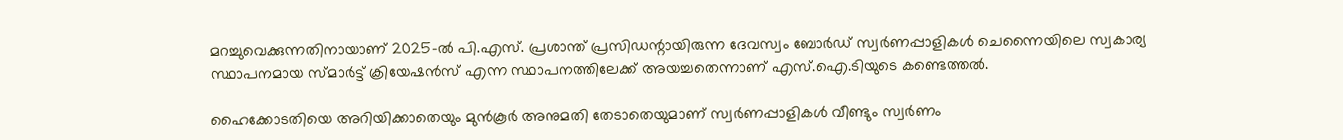മറച്ചുവെക്കുന്നതിനായാണ് 2025-ൽ പി.എസ്. പ്രശാന്ത് പ്രസിഡന്റായിരുന്ന ദേവസ്വം ബോർഡ് സ്വർണപ്പാളികൾ ചെന്നൈയിലെ സ്വകാര്യ സ്ഥാപനമായ സ്മാർട്ട് ക്രിയേഷൻസ് എന്ന സ്ഥാപനത്തിലേക്ക് അയച്ചതെന്നാണ് എസ്.ഐ.ടിയുടെ കണ്ടെത്തൽ.

ഹൈക്കോടതിയെ അറിയിക്കാതെയും മുൻകൂർ അനുമതി തേടാതെയുമാണ് സ്വർണപ്പാളികൾ വീണ്ടും സ്വർണം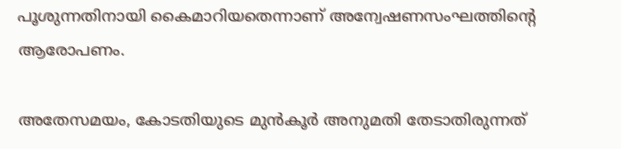പൂശുന്നതിനായി കൈമാറിയതെന്നാണ് അന്വേഷണസംഘത്തിന്റെ ആരോപണം.

അതേസമയം, കോടതിയുടെ മുൻകൂർ അനുമതി തേടാതിരുന്നത്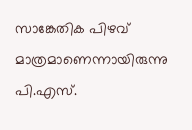സാങ്കേതിക പിഴവ് മാത്രമാണെന്നായിരുന്നു പി.എസ്.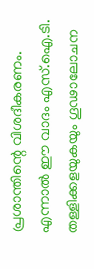പ്രശാന്തിന്റെ വിശദീകരണം. എന്നാൽ ഈ വാദം എസ്.ഐ.ടി. തള്ളിക്കളയുകയും ഗൂഢാലോചന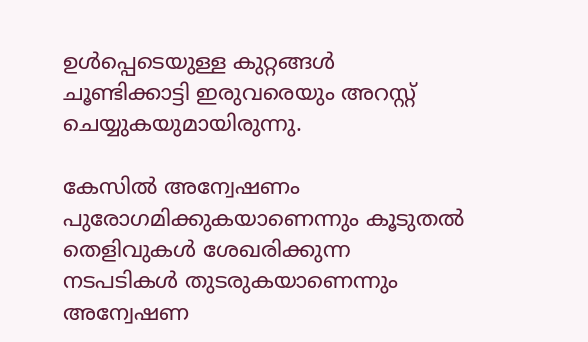ഉൾപ്പെടെയുള്ള കുറ്റങ്ങൾ ചൂണ്ടിക്കാട്ടി ഇരുവരെയും അറസ്റ്റ് ചെയ്യുകയുമായിരുന്നു.

കേസിൽ അന്വേഷണം പുരോഗമിക്കുകയാണെന്നും കൂടുതൽ തെളിവുകൾ ശേഖരിക്കുന്ന നടപടികൾ തുടരുകയാണെന്നും അന്വേഷണ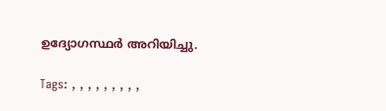ഉദ്യോഗസ്ഥർ അറിയിച്ചു.

Tags: , , , , , , , , ,